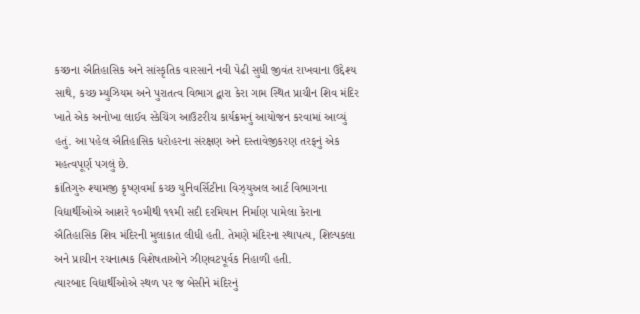કચ્છના ઐતિહાસિક અને સાંસ્કૃતિક વારસાને નવી પેઢી સુધી જીવંત રાખવાના ઉદ્દેશ્ય સાથે, કચ્છ મ્યુઝિયમ અને પુરાતત્વ વિભાગ દ્વારા કેરા ગામ સ્થિત પ્રાચીન શિવ મંદિર ખાતે એક અનોખા લાઈવ સ્કેચિંગ આઉટરીચ કાર્યક્રમનું આયોજન કરવામાં આવ્યું હતું. આ પહેલ ઐતિહાસિક ધરોહરના સંરક્ષણ અને દસ્તાવેજીકરણ તરફનું એક મહત્વપૂર્ણ પગલું છે.
ક્રાંતિગુરુ શ્યામજી કૃષ્ણવર્મા કચ્છ યુનિવર્સિટીના વિઝ્યુઅલ આર્ટ વિભાગના વિદ્યાર્થીઓએ આશરે ૧૦મીથી ૧૧મી સદી દરમિયાન નિર્માણ પામેલા કેરાના ઐતિહાસિક શિવ મંદિરની મુલાકાત લીધી હતી. તેમણે મંદિરના સ્થાપત્ય, શિલ્પકલા અને પ્રાચીન રચનાત્મક વિશેષતાઓને ઝીણવટપૂર્વક નિહાળી હતી.
ત્યારબાદ વિદ્યાર્થીઓએ સ્થળ પર જ બેસીને મંદિરનું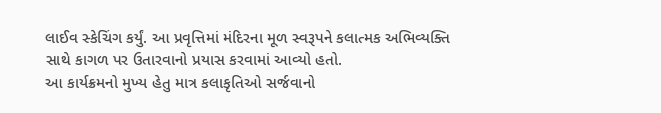લાઈવ સ્કેચિંગ કર્યું. આ પ્રવૃત્તિમાં મંદિરના મૂળ સ્વરૂપને કલાત્મક અભિવ્યક્તિ સાથે કાગળ પર ઉતારવાનો પ્રયાસ કરવામાં આવ્યો હતો.
આ કાર્યક્રમનો મુખ્ય હેતુ માત્ર કલાકૃતિઓ સર્જવાનો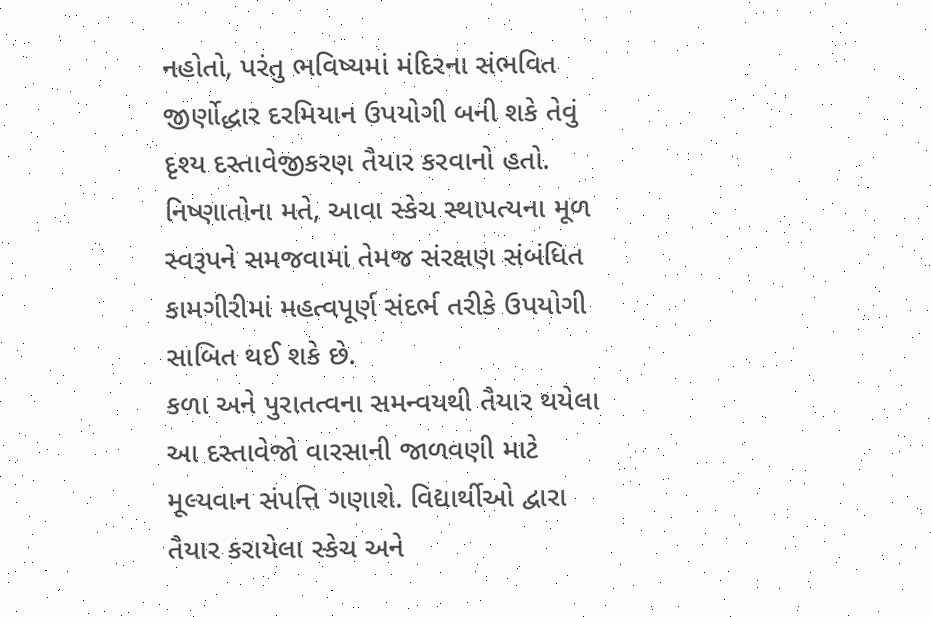નહોતો, પરંતુ ભવિષ્યમાં મંદિરના સંભવિત જીર્ણોદ્ધાર દરમિયાન ઉપયોગી બની શકે તેવું દૃશ્ય દસ્તાવેજીકરણ તૈયાર કરવાનો હતો. નિષ્ણાતોના મતે, આવા સ્કેચ સ્થાપત્યના મૂળ સ્વરૂપને સમજવામાં તેમજ સંરક્ષણ સંબંધિત કામગીરીમાં મહત્વપૂર્ણ સંદર્ભ તરીકે ઉપયોગી સાબિત થઈ શકે છે.
કળા અને પુરાતત્વના સમન્વયથી તૈયાર થયેલા આ દસ્તાવેજો વારસાની જાળવણી માટે મૂલ્યવાન સંપત્તિ ગણાશે. વિદ્યાર્થીઓ દ્વારા તૈયાર કરાયેલા સ્કેચ અને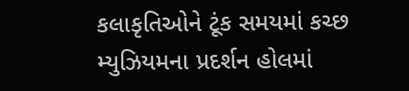કલાકૃતિઓને ટૂંક સમયમાં કચ્છ મ્યુઝિયમના પ્રદર્શન હોલમાં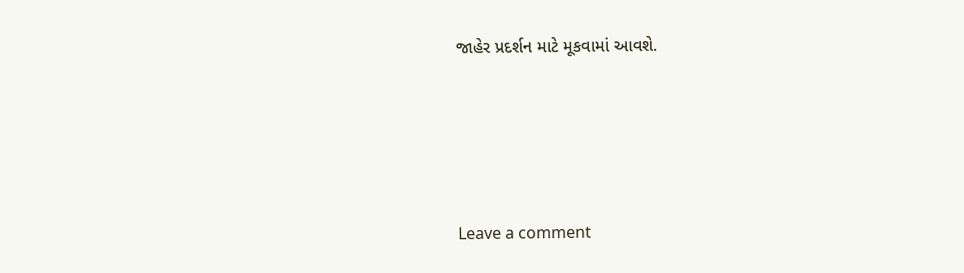જાહેર પ્રદર્શન માટે મૂકવામાં આવશે.





Leave a comment